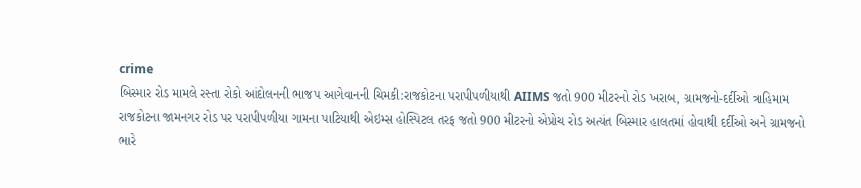crime
બિસ્માર રોડ મામલે રસ્તા રોકો આંદોલનની ભાજપ આગેવાનની ચિમકી:રાજકોટના પરાપીપળીયાથી AIIMS જતો 900 મીટરનો રોડ ખરાબ, ગ્રામજનો-દર્દીઓ ત્રાહિમામ
રાજકોટના જામનગર રોડ પર પરાપીપળીયા ગામના પાટિયાથી એઇમ્સ હોસ્પિટલ તરફ જતો 900 મીટરનો એપ્રોચ રોડ અત્યંત બિસ્માર હાલતમાં હોવાથી દર્દીઓ અને ગ્રામજનો ભારે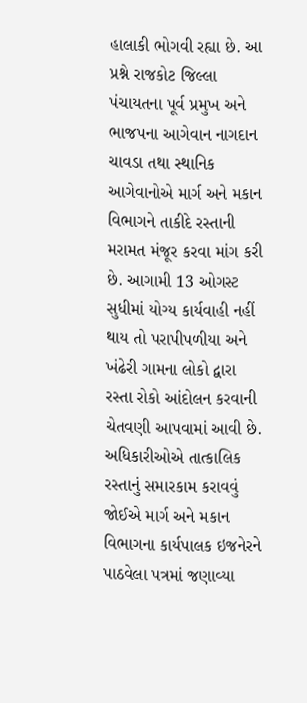હાલાકી ભોગવી રહ્યા છે. આ પ્રશ્ને રાજકોટ જિલ્લા પંચાયતના પૂર્વ પ્રમુખ અને ભાજપના આગેવાન નાગદાન ચાવડા તથા સ્થાનિક આગેવાનોએ માર્ગ અને મકાન વિભાગને તાકીદે રસ્તાની મરામત મંજૂર કરવા માંગ કરી છે. આગામી 13 ઓગસ્ટ સુધીમાં યોગ્ય કાર્યવાહી નહીં થાય તો પરાપીપળીયા અને ખંઢેરી ગામના લોકો દ્વારા રસ્તા રોકો આંદોલન કરવાની ચેતવણી આપવામાં આવી છે. અધિકારીઓએ તાત્કાલિક રસ્તાનું સમારકામ કરાવવું જોઈએ માર્ગ અને મકાન વિભાગના કાર્યપાલક ઇજનેરને પાઠવેલા પત્રમાં જણાવ્યા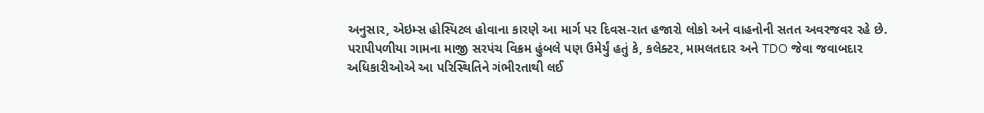અનુસાર, એઇમ્સ હોસ્પિટલ હોવાના કારણે આ માર્ગ પર દિવસ-રાત હજારો લોકો અને વાહનોની સતત અવરજવર રહે છે. પરાપીપળીયા ગામના માજી સરપંચ વિક્રમ હુંબલે પણ ઉમેર્યું હતું કે, કલેક્ટર, મામલતદાર અને TDO જેવા જવાબદાર અધિકારીઓએ આ પરિસ્થિતિને ગંભીરતાથી લઈ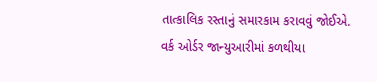તાત્કાલિક રસ્તાનું સમારકામ કરાવવું જોઈએ. વર્ક ઓર્ડર જાન્યુઆરીમાં કળથીયા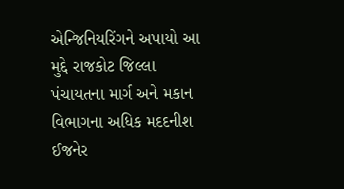એન્જિનિયરિંગને અપાયો આ મુદ્દે રાજકોટ જિલ્લા પંચાયતના માર્ગ અને મકાન વિભાગના અધિક મદદનીશ ઈજનેર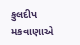કુલદીપ મકવાણાએ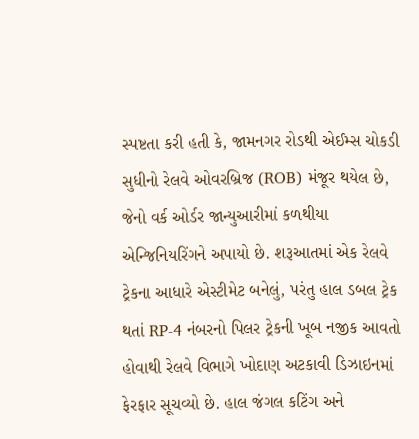સ્પષ્ટતા કરી હતી કે, જામનગર રોડથી એઈમ્સ ચોકડી સુધીનો રેલવે ઓવરબ્રિજ (ROB) મંજૂર થયેલ છે, જેનો વર્ક ઓર્ડર જાન્યુઆરીમાં કળથીયા એન્જિનિયરિંગને અપાયો છે. શરૂઆતમાં એક રેલવે ટ્રેકના આધારે એસ્ટીમેટ બનેલું, પરંતુ હાલ ડબલ ટ્રેક થતાં RP-4 નંબરનો પિલર ટ્રેકની ખૂબ નજીક આવતો હોવાથી રેલવે વિભાગે ખોદાણ અટકાવી ડિઝાઇનમાં ફેરફાર સૂચવ્યો છે. હાલ જંગલ કટિંગ અને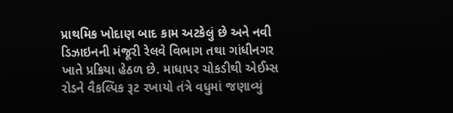પ્રાથમિક ખોદાણ બાદ કામ અટકેલું છે અને નવી ડિઝાઇનની મંજૂરી રેલવે વિભાગ તથા ગાંધીનગર ખાતે પ્રક્રિયા હેઠળ છે. માધાપર ચોકડીથી એઈમ્સ રોડને વૈકલ્પિક રૂટ રખાયો તંત્રે વધુમાં જણાવ્યું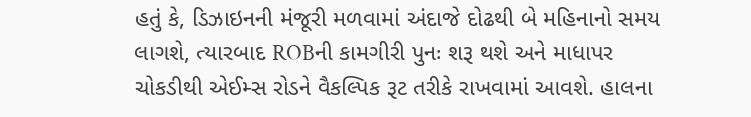હતું કે, ડિઝાઇનની મંજૂરી મળવામાં અંદાજે દોઢથી બે મહિનાનો સમય લાગશે, ત્યારબાદ ROBની કામગીરી પુનઃ શરૂ થશે અને માધાપર ચોકડીથી એઈમ્સ રોડને વૈકલ્પિક રૂટ તરીકે રાખવામાં આવશે. હાલના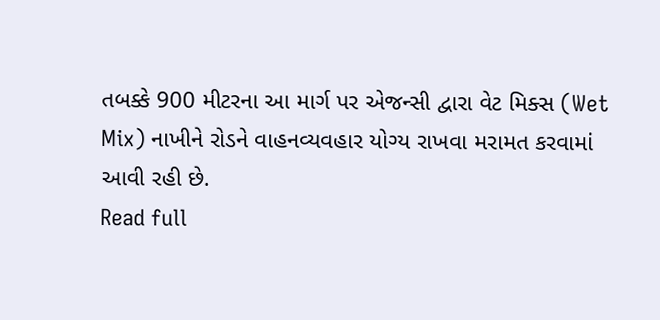તબક્કે 900 મીટરના આ માર્ગ પર એજન્સી દ્વારા વેટ મિક્સ (Wet Mix) નાખીને રોડને વાહનવ્યવહાર યોગ્ય રાખવા મરામત કરવામાં આવી રહી છે.
Read full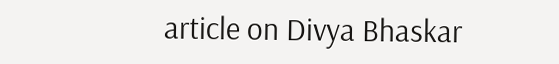article on Divya Bhaskar